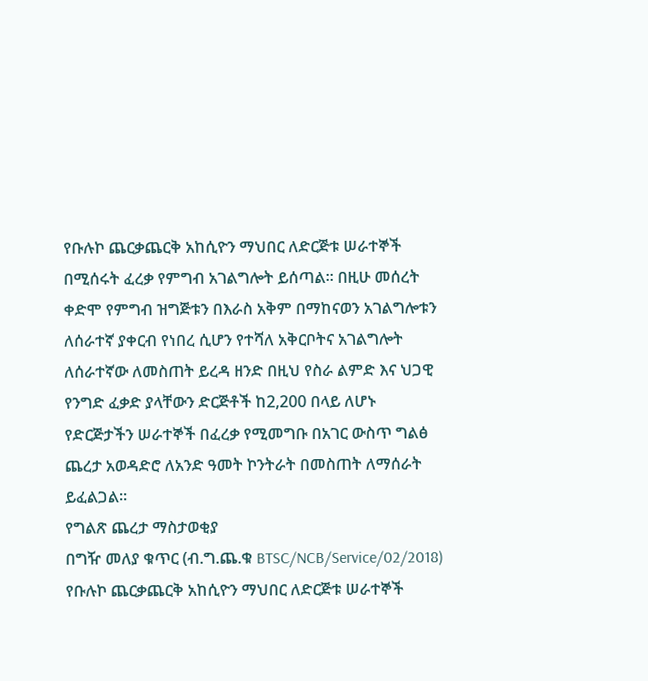የቡሉኮ ጨርቃጨርቅ አከሲዮን ማህበር ለድርጅቱ ሠራተኞች በሚሰሩት ፈረቃ የምግብ አገልግሎት ይሰጣል፡፡ በዚሁ መሰረት ቀድሞ የምግብ ዝግጅቱን በእራስ አቅም በማከናወን አገልግሎቱን ለሰራተኛ ያቀርብ የነበረ ሲሆን የተሻለ አቅርቦትና አገልግሎት ለሰራተኛው ለመስጠት ይረዳ ዘንድ በዚህ የስራ ልምድ እና ህጋዊ የንግድ ፈቃድ ያላቸውን ድርጅቶች ከ2,200 በላይ ለሆኑ የድርጅታችን ሠራተኞች በፈረቃ የሚመግቡ በአገር ውስጥ ግልፅ ጨረታ አወዳድሮ ለአንድ ዓመት ኮንትራት በመስጠት ለማሰራት ይፈልጋል፡፡
የግልጽ ጨረታ ማስታወቂያ
በግዥ መለያ ቁጥር (ብ.ግ.ጨ.ቁ BTSC/NCB/Service/02/2018)
የቡሉኮ ጨርቃጨርቅ አከሲዮን ማህበር ለድርጅቱ ሠራተኞች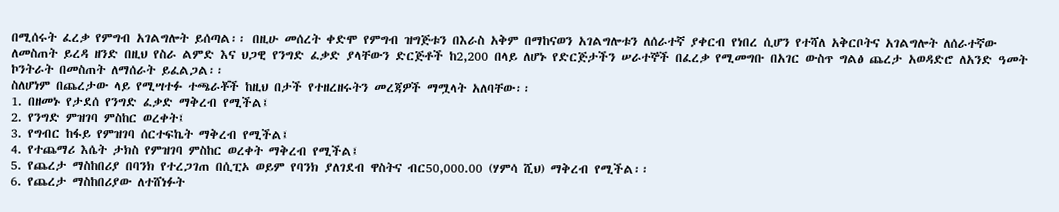በሚሰሩት ፈረቃ የምግብ አገልግሎት ይሰጣል፡፡ በዚሁ መሰረት ቀድሞ የምግብ ዝግጅቱን በእራስ አቅም በማከናወን አገልግሎቱን ለሰራተኛ ያቀርብ የነበረ ሲሆን የተሻለ አቅርቦትና አገልግሎት ለሰራተኛው ለመስጠት ይረዳ ዘንድ በዚህ የስራ ልምድ እና ህጋዊ የንግድ ፈቃድ ያላቸውን ድርጅቶች ከ2,200 በላይ ለሆኑ የድርጅታችን ሠራተኞች በፈረቃ የሚመግቡ በአገር ውስጥ ግልፅ ጨረታ አወዳድሮ ለአንድ ዓመት ኮንትራት በመስጠት ለማሰራት ይፈልጋል፡፡
ስለሆነም በጨረታው ላይ የሚሣተፉ ተጫራቾች ከዚህ በታች የተዘረዘሩትን መረጃዎች ማሟላት አለባቸው፡፡
1. በዘመኑ የታደሰ የንግድ ፈቃድ ማቅረብ የሚችል፤
2. የንግድ ምዝገባ ምስከር ወረቀት፤
3. የግብር ከፋይ የምዝገባ ሰርተፍኬት ማቅረብ የሚችል፤
4. የተጨማሪ እሴት ታክስ የምዝገባ ምስከር ወረቀት ማቅረብ የሚችል፤
5. የጨረታ ማስከበሪያ በባንክ የተረጋገጠ በሲፒኦ ወይም የባንክ ያለገደብ ዋስትና ብር50,000.00 (ሃምሳ ሺህ) ማቅረብ የሚችል፡፡
6. የጨረታ ማስከበሪያው ለተሸነፉት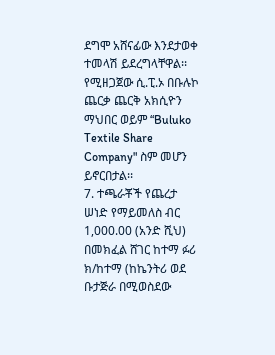ደግሞ አሸናፊው እንደታወቀ ተመላሽ ይደረግላቸዋል፡፡ የሚዘጋጀው ሲ.ፒ.ኦ በቡሉኮ ጨርቃ ጨርቅ አክሲዮን ማህበር ወይም “Buluko Textile Share Company" ስም መሆን ይኖርበታል፡፡
7. ተጫራቾች የጨረታ ሠነድ የማይመለስ ብር 1,000.00 (አንድ ሺህ) በመክፈል ሸገር ከተማ ፉሪ ክ/ከተማ (ከኬንትሪ ወደ ቡታጅራ በሚወስደው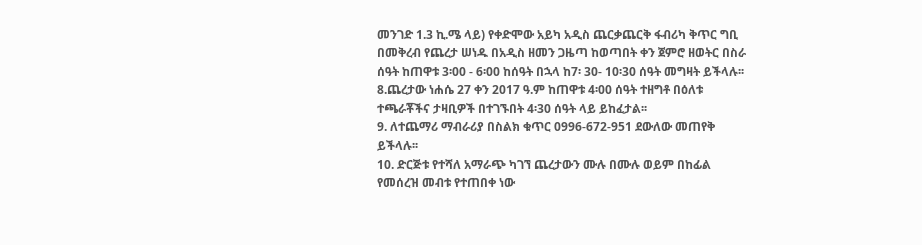መንገድ 1.3 ኪ.ሜ ላይ) የቀድሞው አይካ አዲስ ጨርቃጨርቅ ፋብሪካ ቅጥር ግቢ በመቅረብ የጨረታ ሠነዱ በአዲስ ዘመን ጋዜጣ ከወጣበት ቀን ጀምሮ ዘወትር በስራ ሰዓት ከጠዋቱ 3፡00 - 6፡00 ከሰዓት በኋላ ከ7፡ 30- 10፡30 ሰዓት መግዛት ይችላሉ፡፡
8.ጨረታው ነሐሴ 27 ቀን 2017 ዓ.ም ከጠዋቱ 4፡00 ሰዓት ተዘግቶ በዕለቱ ተጫራቾችና ታዛቢዎች በተገኙበት 4፡30 ሰዓት ላይ ይከፈታል፡፡
9. ለተጨማሪ ማብራሪያ በስልክ ቁጥር 0996-672-951 ደውለው መጠየቅ ይችላሉ፡፡
10. ድርጅቱ የተሻለ አማራጭ ካገኘ ጨረታውን ሙሉ በሙሉ ወይም በከፊል የመሰረዝ መብቱ የተጠበቀ ነው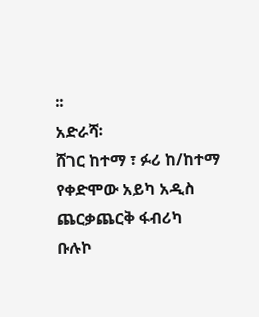፡፡
አድራሻ፡
ሸገር ከተማ ፣ ፉሪ ከ/ከተማ የቀድሞው አይካ አዲስ ጨርቃጨርቅ ፋብሪካ
ቡሉኮ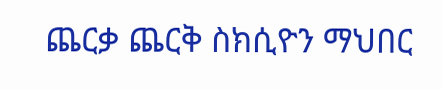ጨርቃ ጨርቅ ስክሲዮን ማህበር